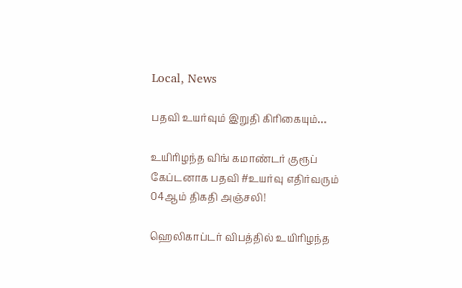Local, News

பதவி உயர்வும் இறுதி கிரிகையும்…

உயிரிழந்த விங் கமாண்டர் குரூப் கேப்டனாக பதவி #உயர்வு எதிர்வரும் 04ஆம் திகதி அஞ்சலி!

ஹெலிகாப்டர் விபத்தில் உயிரிழந்த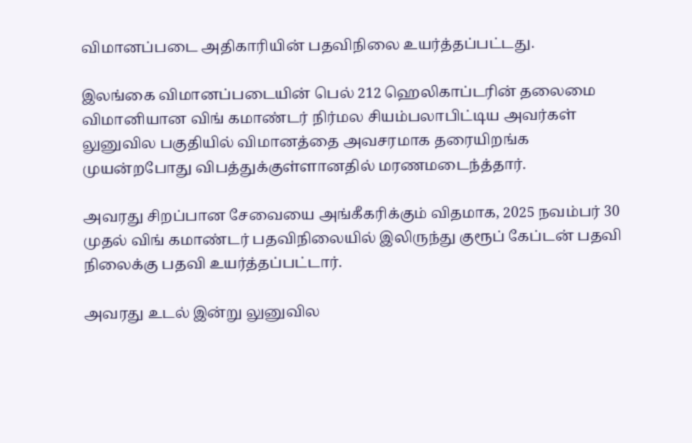விமானப்படை அதிகாரியின் பதவிநிலை உயர்த்தப்பட்டது.

இலங்கை விமானப்படையின் பெல் 212 ஹெலிகாப்டரின் தலைமை விமானியான விங் கமாண்டர் நிர்மல சியம்பலாபிட்டிய அவர்கள் லுனுவில பகுதியில் விமானத்தை அவசரமாக தரையிறங்க முயன்றபோது விபத்துக்குள்ளானதில் மரணமடைந்த்தார்.

அவரது சிறப்பான சேவையை அங்கீகரிக்கும் விதமாக, 2025 நவம்பர் 30 முதல் விங் கமாண்டர் பதவிநிலையில் இலிருந்து குரூப் கேப்டன் பதவி நிலைக்கு பதவி உயர்த்தப்பட்டார்.

அவரது உடல் இன்று லுனுவில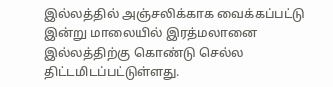இல்லத்தில் அஞ்சலிக்காக வைக்கப்பட்டு இன்று மாலையில் இரத்மலானை இல்லத்திற்கு கொண்டு செல்ல திட்டமிடப்பட்டுள்ளது.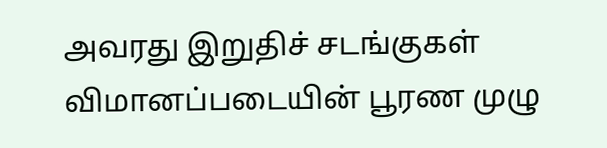அவரது இறுதிச் சடங்குகள் விமானப்படையின் பூரண முழு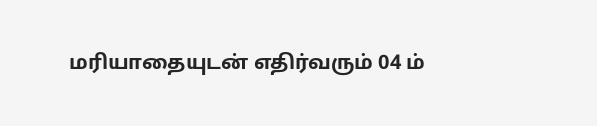மரியாதையுடன் எதிர்வரும் 04 ம்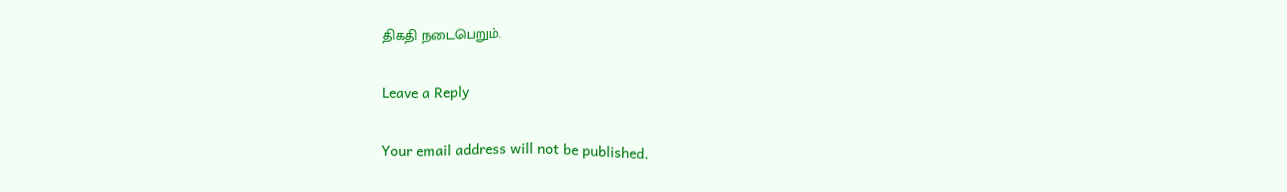திகதி நடைபெறும்.

Leave a Reply

Your email address will not be published.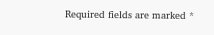Required fields are marked *